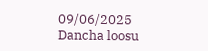09/06/2025
Dancha loosu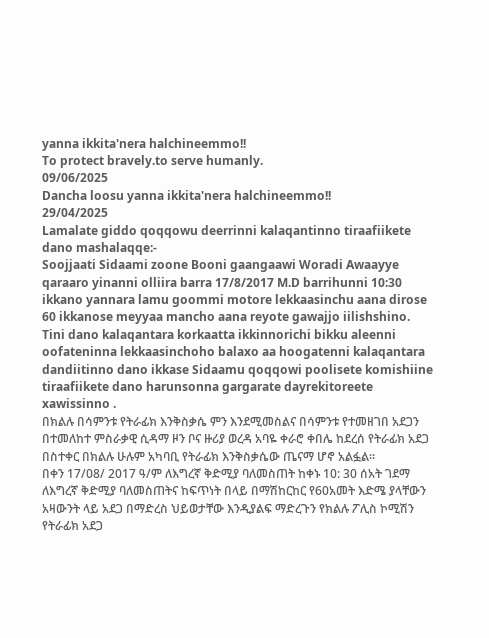yanna ikkita'nera halchineemmo!!
To protect bravely.to serve humanly.
09/06/2025
Dancha loosu yanna ikkita'nera halchineemmo!!
29/04/2025
Lamalate giddo qoqqowu deerrinni kalaqantinno tiraafiikete dano mashalaqqe:-
Soojjaati Sidaami zoone Booni gaangaawi Woradi Awaayye qaraaro yinanni olliira barra 17/8/2017 M.D barrihunni 10:30 ikkano yannara lamu goommi motore lekkaasinchu aana dirose 60 ikkanose meyyaa mancho aana reyote gawajjo iilishshino.
Tini dano kalaqantara korkaatta ikkinnorichi bikku aleenni oofateninna lekkaasinchoho balaxo aa hoogatenni kalaqantara dandiitinno dano ikkase Sidaamu qoqqowi poolisete komishiine tiraafiikete dano harunsonna gargarate dayrekitoreete xawissinno .
በክልሉ በሳምንቱ የትራፊክ እንቅስቃሴ ምን እንደሚመስልና በሳምንቱ የተመዘገበ አደጋን በተመለከተ ምስራቃዊ ሲዳማ ዞን ቦና ዙሪያ ወረዳ አባዬ ቀራሮ ቀበሌ ከደረሰ የትራፊክ አደጋ በስተቀር በክልሉ ሁሉም አካባቢ የትራፊክ እንቅስቃሴው ጤናማ ሆኖ አልፏል።
በቀን 17/08/ 2017 ዓ/ም ለእግረኛ ቅድሚያ ባለመስጠት ከቀኑ 10: 30 ሰአት ገደማ ለእግረኛ ቅድሚያ ባለመስጠትና ከፍጥነት በላይ በማሽከርከር የ60አመት እድሜ ያላቸውን አዛውንት ላይ አደጋ በማድረስ ህይወታቸው እንዲያልፍ ማድረጉን የክልሉ ፖሊስ ኮሚሽን የትራፊክ አደጋ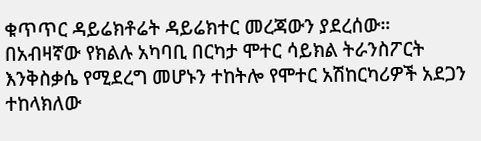ቁጥጥር ዳይሬክቶሬት ዳይሬክተር መረጃውን ያደረሰው።
በአብዛኛው የክልሉ አካባቢ በርካታ ሞተር ሳይክል ትራንስፖርት እንቅስቃሴ የሚደረግ መሆኑን ተከትሎ የሞተር አሽከርካሪዎች አደጋን ተከላክለው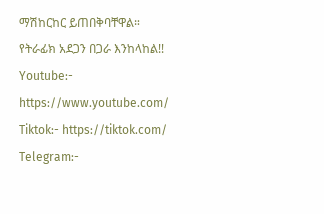ማሽከርከር ይጠበቅባቸዋል።
የትራፊክ አደጋን በጋራ እንከላከል!!
Youtube:- https://www.youtube.com/
Tiktok:- https://tiktok.com/
Telegram:-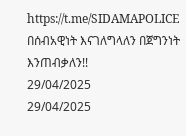https://t.me/SIDAMAPOLICE
በሰብአዊነት እናገለግላለን በጀግንነት እንጠብቃለን!!
29/04/2025
29/04/2025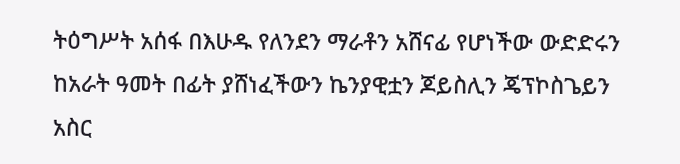ትዕግሥት አሰፋ በእሁዱ የለንደን ማራቶን አሸናፊ የሆነችው ውድድሩን ከአራት ዓመት በፊት ያሸነፈችውን ኬንያዊቷን ጆይስሊን ጄፕኮስጌይን አስር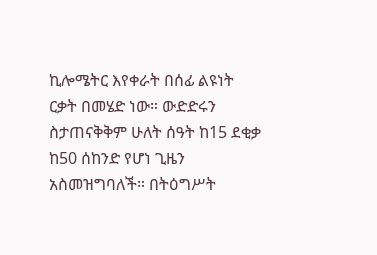ኪሎሜትር እየቀራት በሰፊ ልዩነት ርቃት በመሄድ ነው። ውድድሩን ስታጠናቅቅም ሁለት ሰዓት ከ15 ደቂቃ ከ50 ሰከንድ የሆነ ጊዜን አስመዝግባለች። በትዕግሥት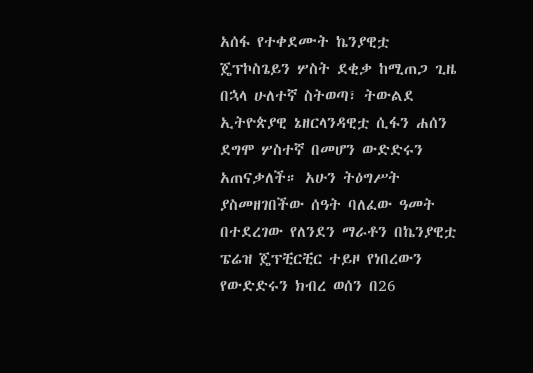አሰፋ የተቀደሙት ኬንያዊቷ ጄፕኮስጌይን ሦስት ደቂቃ ከሚጠጋ ጊዜ በኋላ ሁለተኛ ስትወጣ፣ ትውልደ ኢትዮጵያዊ ኔዘርላንዳዊቷ ሲፋን ሐሰን ደግሞ ሦስተኛ በመሆን ውድድሩን አጠናቃለች። አሁን ትዕግሥት ያስመዘገበችው ሰዓት ባለፈው ዓመት በተደረገው የለንደን ማራቶን በኬንያዊቷ ፔሬዝ ጄፕቺርቺር ተይዞ የነበረውን የውድድሩን ክብረ ወሰን በ26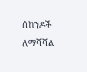ሰከንዶች ለማሻሻል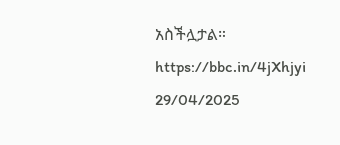አስችሏታል።
https://bbc.in/4jXhjyi
29/04/2025